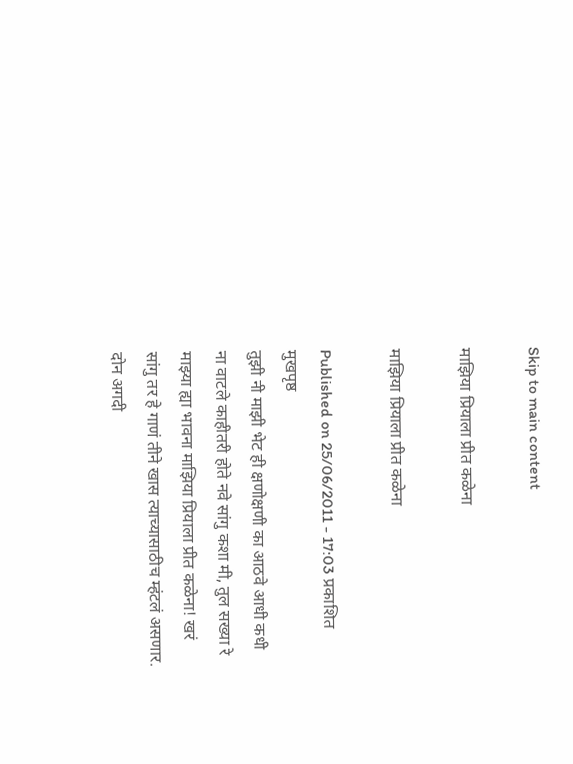Skip to main content

माझिया प्रियाला प्रीत कळेना

माझिया प्रियाला प्रीत कळेना

Published on 25/06/2011 - 17:03 प्रकाशित मुखपृष्ठ
तुझी नी माझी भेट ही क्षणोक्षणी का आठवे आधी कधी ना वाटले काहीतरी होते नवे सांगु कशा मी, तुल सख्या रे माझ्या ह्या भावना माझिया प्रियाला प्रीत कळेना! खरं सांगु तर हे गाणं तीने खास त्याच्यासाठीच म्हंटलं असणार. दोन अगदी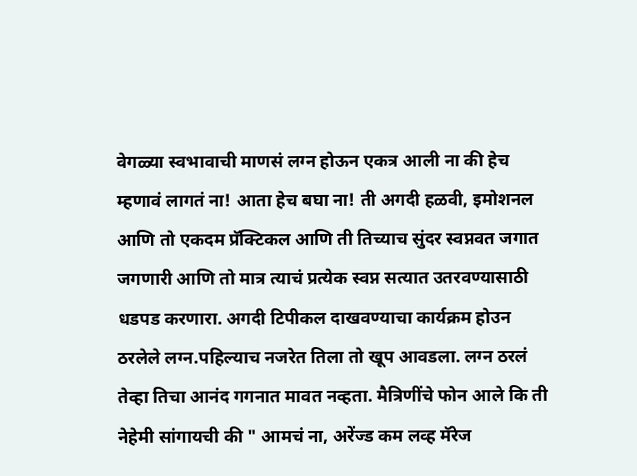वेगळ्या स्वभावाची माणसं लग्न होऊन एकत्र आली ना की हेच म्हणावं लागतं ना! आता हेच बघा ना! ती अगदी हळवी, इमोशनल आणि तो एकदम प्रॅक्टिकल आणि ती तिच्याच सुंदर स्वप्नवत जगात जगणारी आणि तो मात्र त्याचं प्रत्येक स्वप्न सत्यात उतरवण्यासाठी धडपड करणारा. अगदी टिपीकल दाखवण्याचा कार्यक्रम होउन ठरलेले लग्न.पहिल्याच नजरेत तिला तो खूप आवडला. लग्न ठरलं तेव्हा तिचा आनंद गगनात मावत नव्हता. मैत्रिणींचे फोन आले कि ती नेहेमी सांगायची की " आमचं ना, अरेंज्ड कम लव्ह मॅरेज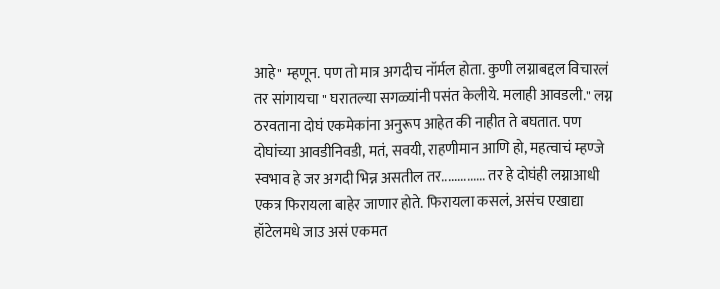आहे" म्हणून. पण तो मात्र अगदीच नॉर्मल होता. कुणी लग्नाबद्दल विचारलं तर सांगायचा " घरातल्या सगळ्यांनी पसंत केलीये. मलाही आवडली." लग्न ठरवताना दोघं एकमेकांना अनुरूप आहेत की नाहीत ते बघतात. पण दोघांच्या आवडीनिवडी, मतं, सवयी, राहणीमान आणि हो, महत्वाचं म्हण्जे स्वभाव हे जर अगदी भिन्न असतील तर.............. तर हे दोघंही लग्नाआधी एकत्र फिरायला बाहेर जाणार होते. फिरायला कसलं, असंच एखाद्या हॉटेलमधे जाउ असं एकमत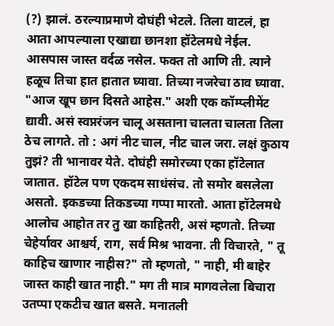(?) झालं. ठरल्याप्रमाणे दोघंही भेटले. तिला वाटलं, हा आता आपल्याला एखाद्या छानशा हॉटेलमधे नेईल. आसपास जास्त वर्दळ नसेल. फक्त तो आणि ती. त्याने हळूच तिचा हात हातात घ्यावा. तिच्या नजरेचा ठाव घ्यावा. "आज खूप छान दिसते आहेस." अशी एक कॉम्प्लीमेंट द्यावी. असं स्वप्नरंजन चालू असताना चालता चालता तिला ठेच लागते. तो : अगं नीट चाल, नीट चाल जरा. लक्षं कुठाय तुझं? ती भानावर येते. दोघंही समोरच्या एका हॉटेलात जातात. हॉटेल पण एकदम साधंसंच. तो समोर बसलेला असतो. इकडच्या तिकडच्या गप्पा मारतो. आता हॉटेलमधे आलोच आहोत तर तु खा काहितरी, असं म्हणतो. तिच्या चेहेर्यावर आश्चर्य, राग, सर्व मिश्र भावना. ती विचारते, " तू काहिच खाणार नाहीस?" तो म्हणतो, " नाही, मी बाहेर जास्त काही खात नाही." मग ती मात्र मागवलेला बिचारा उतप्पा एकटीच खात बसते. मनातली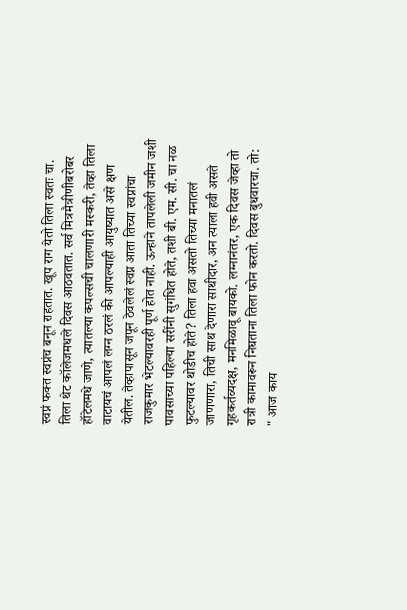स्वप्नं फक्त स्वप्नंच बनून राहतात. खूप राग येतो तिला स्वतः चा. तिला थेट कॉलेजमधले दिवस आठवतात. सर्व मित्रमैत्रीणीबरोबर हॉटेलमधे जाणे, त्यातल्या कपल्सची चालणारी मस्करी, तेव्हा तिला वाटायचं आपलं लग्न ठरलं की आपल्याही आयुष्यात असे क्षण येतील. तेव्हापासून जपून ठेवलेलं स्वप्न आता तिच्या स्वप्नांचा राजकुमार भेटल्यावरही पूर्ण होत नाही. ऊन्हाने तापलेली जमीन जशी पावसाच्या पहिल्या सरींनी सुगंधित होते, तशी बी. एम. सी. चा नळ फुटल्यावर थोडीच होते? तिला हवा असतो तिच्या मनातलं जाणणारा, तिची साथ देणारा साथीदार, अन त्याला हवी असते गृहकर्तव्यदक्ष, मनमिळावू बायको. लग्नानंतर, एक दिवस जेव्हा तो रात्री कामावरून निघताना तिला फोन करतो. दिवस बुधवारचा. तो: " आज काय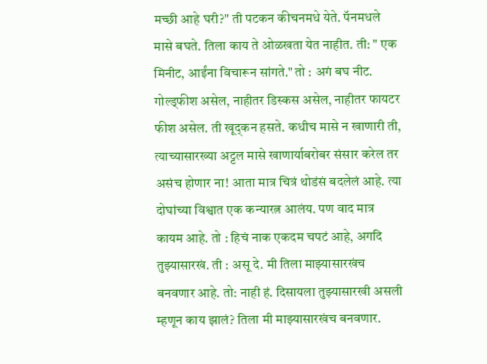मच्छी आहे घरी?" ती पटकन कीचनमधे येते. पॅनमधले मासे बघते. तिला काय ते ओळखता येत नाहीत. ती: " एक मिनीट, आईंना विचारून सांगते." तो : अगं बघ नीट. गोल्ड्फीश असेल, नाहीतर डिस्कस असेल, नाहीतर फायटर फीश असेल. ती खूद्कन हसते. कधीच मासे न खाणारी ती, त्याच्यासारख्या अट्टल मासे खाणार्याबरोबर संसार करेल तर असंच होणार ना! आता मात्र चित्रं थोडंसं बदलेलं आहे. त्या दोघांच्या विश्वात एक कन्यारत्न आलंय. पण वाद मात्र कायम आहे. तो : हिचं नाक एकदम चपटं आहे, अगदि तुझ्यासारखं. ती : असू दे. मी तिला माझ्यासारखंच बनवणार आहे. तो: नाही हं. दिसायला तुझ्यासारखी असली म्हणून काय झालं? तिला मी माझ्यासारखंच बनवणार.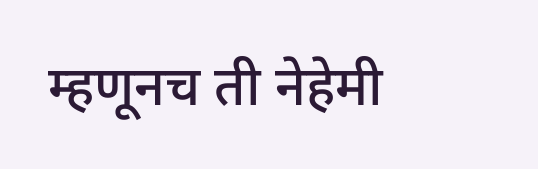म्हणूनच ती नेहेमी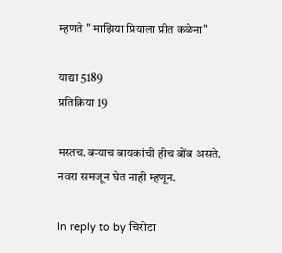म्हणते " माझिया प्रियाला प्रीत कळेना"

याद्या 5189
प्रतिक्रिया 19

मस्तच.बर्‍याच बायकांची हीच बोंब असते. नवरा समजून घेत नाही म्हणून.

In reply to by चिरोटा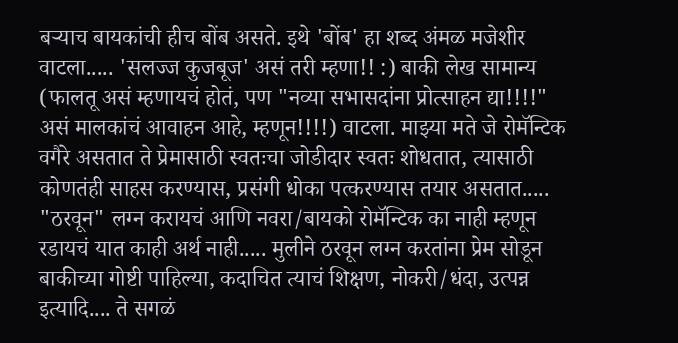बर्‍याच बायकांची हीच बोंब असते. इथे 'बोंब' हा शब्द अंमळ मजेशीर वाटला..... 'सलज्ज कुजबूज' असं तरी म्हणा!! :) बाकी लेख सामान्य (फालतू असं म्हणायचं होतं, पण "नव्या सभासदांना प्रोत्साहन द्या!!!!" असं मालकांचं आवाहन आहे, म्हणून!!!!) वाटला. माझ्या मते जे रोमॅन्टिक वगैरे असतात ते प्रेमासाठी स्वतःचा जोडीदार स्वतः शोधतात, त्यासाठी कोणतंही साहस करण्यास, प्रसंगी धोका पत्करण्यास तयार असतात..... "ठरवून" लग्न करायचं आणि नवरा/बायको रोमॅन्टिक का नाही म्हणून रडायचं यात काही अर्थ नाही..... मुलीने ठरवून लग्न करतांना प्रेम सोडून बाकीच्या गोष्टी पाहिल्या, कदाचित त्याचं शिक्षण, नोकरी/धंदा, उत्पन्न इत्यादि.... ते सगळं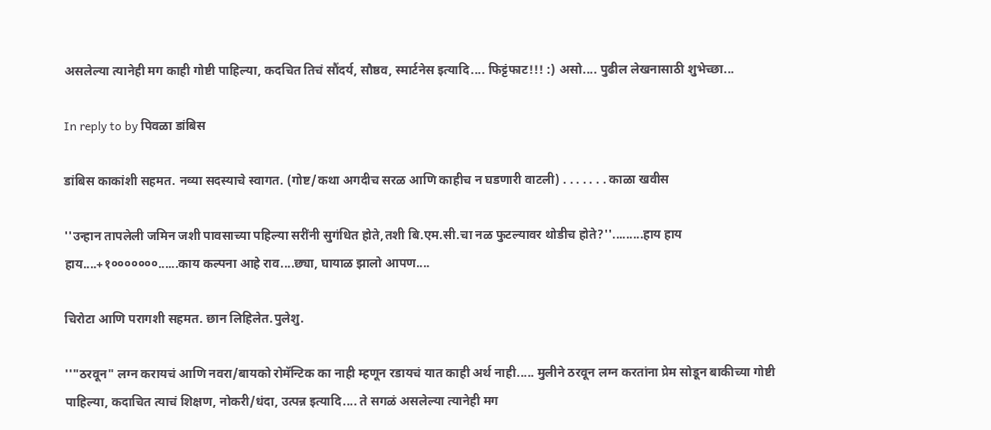असलेल्या त्यानेही मग काही गोष्टी पाहिल्या, कदचित तिचं सौंदर्य, सौष्ठव, स्मार्टनेस इत्यादि.... फिट्टंफाट!!! :) असो.... पुढील लेखनासाठी शुभेच्छा...

In reply to by पिवळा डांबिस

डांबिस काकांशी सहमत. नव्या सदस्याचे स्वागत. (गोष्ट/कथा अगदीच सरळ आणि काहीच न घडणारी वाटली) . . . . . . . काळा खवीस

''उन्हान तापलेली जमिन जशी पावसाच्या पहिल्या सरींनी सुगंधित होते,तशी बि.एम.सी.चा नळ फुटल्यावर थोडीच होते?''.........हाय हाय हाय....+१०००००००......काय कल्पना आहे राव....छ्या, घायाळ झालो आपण....

चिरोटा आणि परागशी सहमत. छान लिहिलेत.पुलेशु.

''"ठरवून" लग्न करायचं आणि नवरा/बायको रोमॅन्टिक का नाही म्हणून रडायचं यात काही अर्थ नाही..... मुलीने ठरवून लग्न करतांना प्रेम सोडून बाकीच्या गोष्टी पाहिल्या, कदाचित त्याचं शिक्षण, नोकरी/धंदा, उत्पन्न इत्यादि.... ते सगळं असलेल्या त्यानेही मग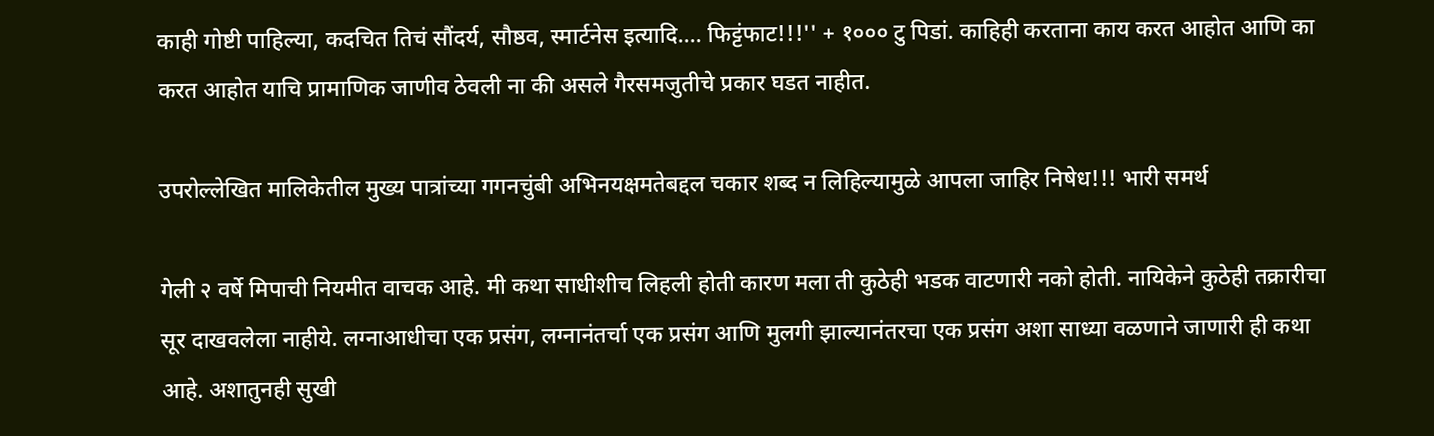काही गोष्टी पाहिल्या, कदचित तिचं सौंदर्य, सौष्ठव, स्मार्टनेस इत्यादि.... फिट्टंफाट!!!'' + १००० टु पिडां. काहिही करताना काय करत आहोत आणि का करत आहोत याचि प्रामाणिक जाणीव ठेवली ना की असले गैरसमजुतीचे प्रकार घडत नाहीत.

उपरोल्लेखित मालिकेतील मुख्य पात्रांच्या गगनचुंबी अभिनयक्षमतेबद्दल चकार शब्द न लिहिल्यामुळे आपला जाहिर निषेध!!! भारी समर्थ

गेली २ वर्षे मिपाची नियमीत वाचक आहे. मी कथा साधीशीच लिहली होती कारण मला ती कुठेही भडक वाटणारी नको होती. नायिकेने कुठेही तक्रारीचा सूर दाखवलेला नाहीये. लग्नाआधीचा एक प्रसंग, लग्नानंतर्चा एक प्रसंग आणि मुलगी झाल्यानंतरचा एक प्रसंग अशा साध्या वळणाने जाणारी ही कथा आहे. अशातुनही सुखी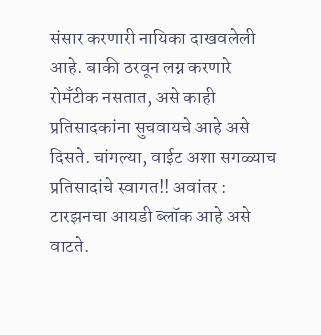संसार करणारी नायिका दाखवलेली आहे. बाकी ठरवून लग्न करणारे रोमँटीक नसतात, असे काही प्रतिसादकांना सुचवायचे आहे असे दिसते. चांगल्या, वाईट अशा सगळ्याच प्रतिसादांचे स्वागत!! अवांतर : टारझनचा आयडी ब्लॉक आहे असे वाटते.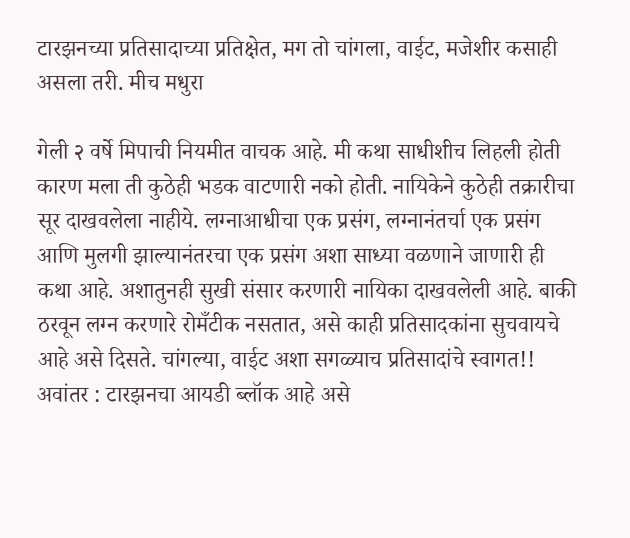टारझनच्या प्रतिसादाच्या प्रतिक्षेत, मग तो चांगला, वाईट, मजेशीर कसाही असला तरी. मीच मधुरा

गेली २ वर्षे मिपाची नियमीत वाचक आहे. मी कथा साधीशीच लिहली होती कारण मला ती कुठेही भडक वाटणारी नको होती. नायिकेने कुठेही तक्रारीचा सूर दाखवलेला नाहीये. लग्नाआधीचा एक प्रसंग, लग्नानंतर्चा एक प्रसंग आणि मुलगी झाल्यानंतरचा एक प्रसंग अशा साध्या वळणाने जाणारी ही कथा आहे. अशातुनही सुखी संसार करणारी नायिका दाखवलेली आहे. बाकी ठरवून लग्न करणारे रोमँटीक नसतात, असे काही प्रतिसादकांना सुचवायचे आहे असे दिसते. चांगल्या, वाईट अशा सगळ्याच प्रतिसादांचे स्वागत!! अवांतर : टारझनचा आयडी ब्लॉक आहे असे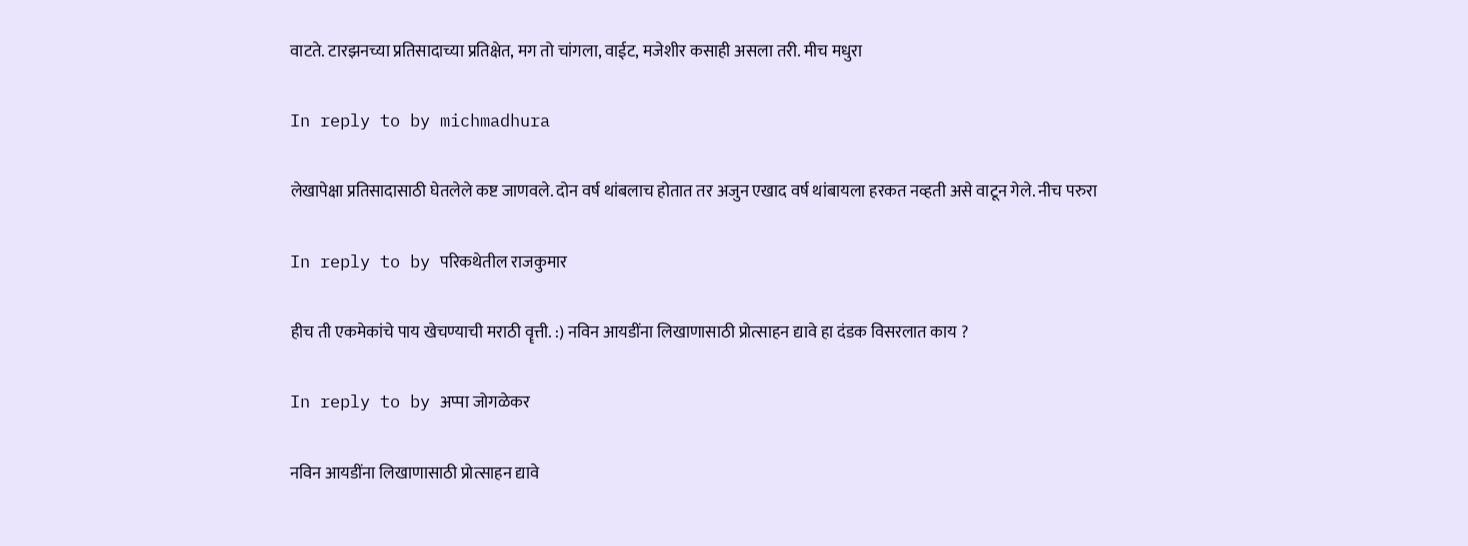वाटते. टारझनच्या प्रतिसादाच्या प्रतिक्षेत, मग तो चांगला, वाईट, मजेशीर कसाही असला तरी. मीच मधुरा

In reply to by michmadhura

लेखापेक्षा प्रतिसादासाठी घेतलेले कष्ट जाणवले. दोन वर्ष थांबलाच होतात तर अजुन एखाद वर्ष थांबायला हरकत नव्हती असे वाटून गेले. नीच परुरा

In reply to by परिकथेतील राजकुमार

हीच ती एकमेकांचे पाय खेचण्याची मराठी वॄत्ती. :) नविन आयडींना लिखाणासाठी प्रोत्साहन द्यावे हा दंडक विसरलात काय ?

In reply to by अप्पा जोगळेकर

नविन आयडींना लिखाणासाठी प्रोत्साहन द्यावे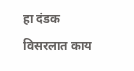हा दंडक विसरलात काय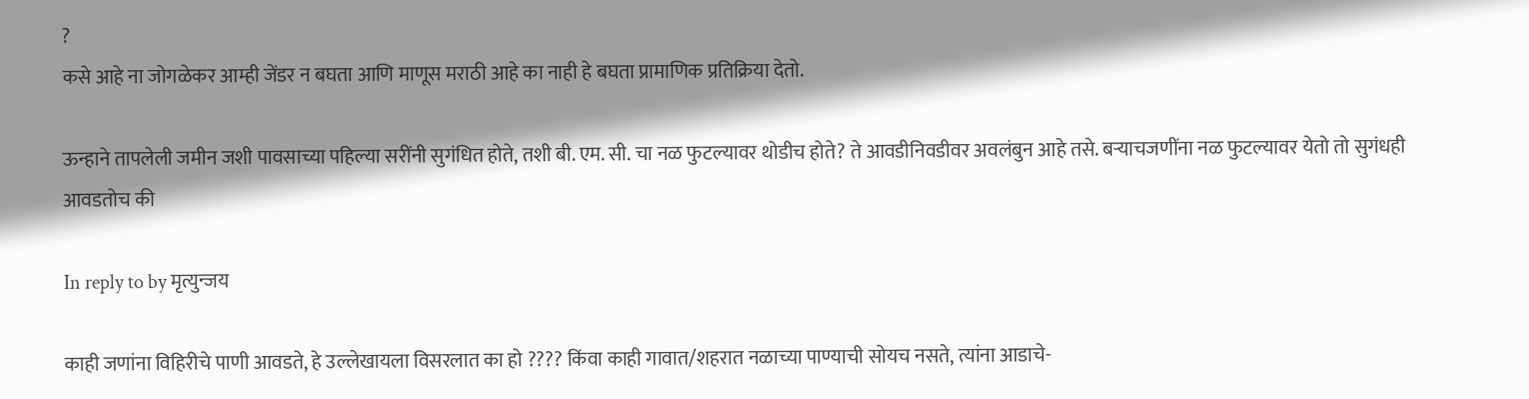?
कसे आहे ना जोगळेकर आम्ही जेंडर न बघता आणि माणूस मराठी आहे का नाही हे बघता प्रामाणिक प्रतिक्रिया देतो.

ऊन्हाने तापलेली जमीन जशी पावसाच्या पहिल्या सरींनी सुगंधित होते, तशी बी. एम. सी. चा नळ फुटल्यावर थोडीच होते? ते आवडीनिवडीवर अवलंबुन आहे तसे. बर्‍याचजणींना नळ फुटल्यावर येतो तो सुगंधही आवडतोच की

In reply to by मृत्युन्जय

काही जणांना विहिरीचे पाणी आवडते, हे उल्लेखायला विसरलात का हो ???? किंवा काही गावात/शहरात नळाच्या पाण्याची सोयच नसते, त्यांना आडाचे-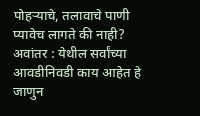पोहर्‍याचे, तलावाचे पाणी प्यावेच लागते की नाही? अवांतर : येथील सर्वांच्या आवडीनिवडी काय आहेत हे जाणुन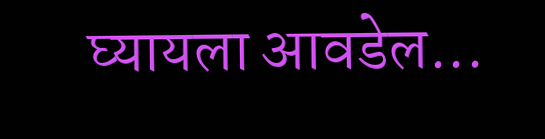घ्यायला आवडेल...